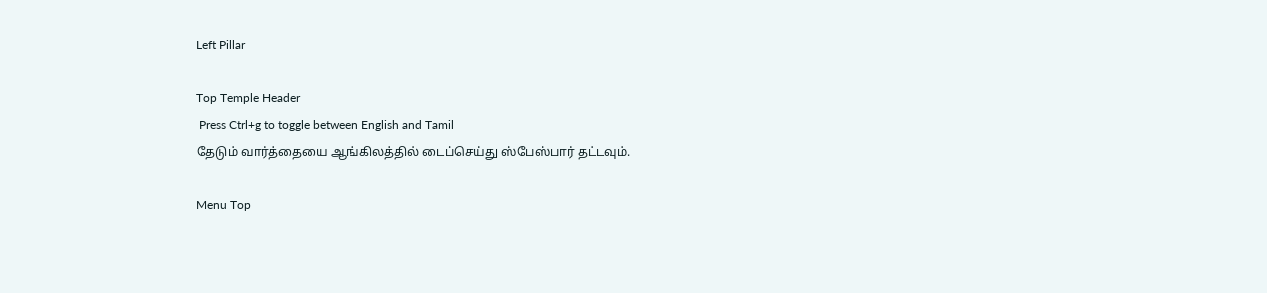Left Pillar

Top Temple Header
 Press Ctrl+g to toggle between English and Tamil
தேடும் வார்த்தையை ஆங்கிலத்தில் டைப்செய்து ஸ்பேஸ்பார் தட்டவும்.

Menu Top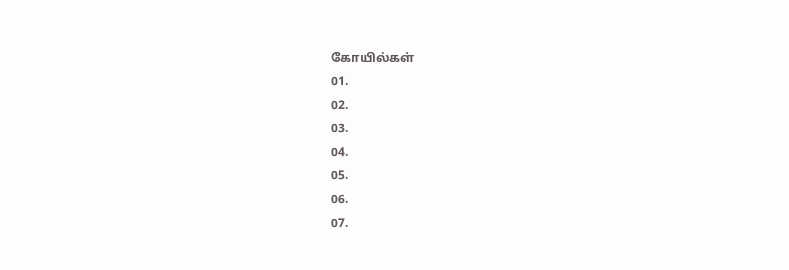கோயில்கள்
01.
02.
03.
04.
05.
06.
07.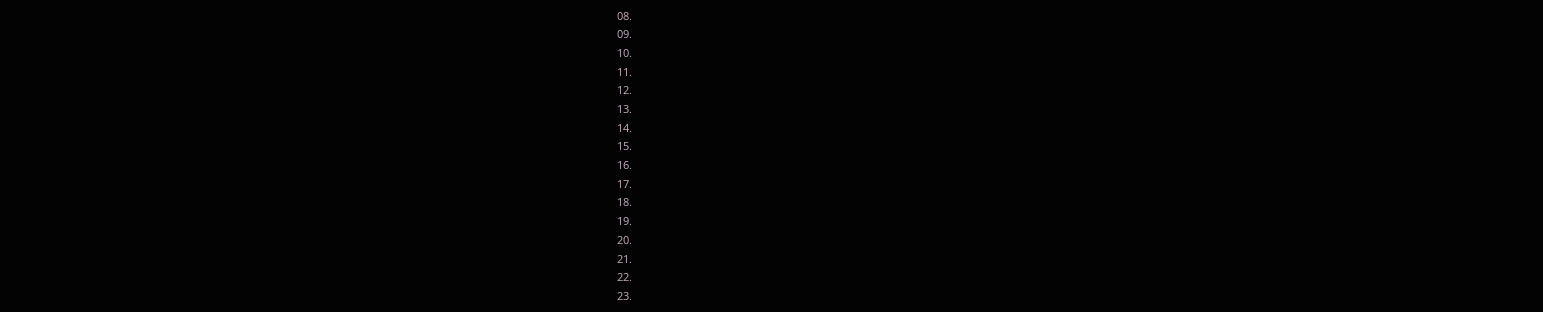08.
09.
10.
11.
12.
13.
14.
15.
16.
17.
18.
19.
20.
21.
22.
23.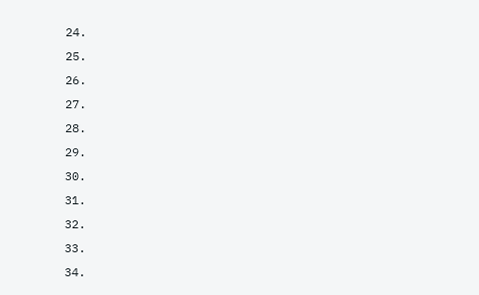24.
25.
26.
27.
28.
29.
30.
31.
32.
33.
34.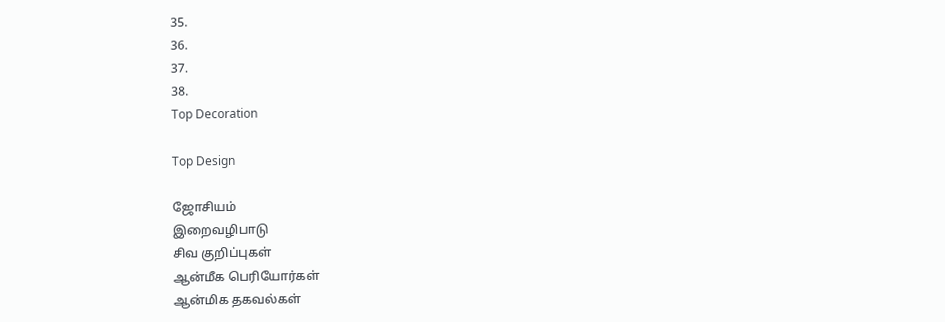35.
36.
37.
38.
Top Decoration

Top Design

ஜோசியம்
இறைவழிபாடு
சிவ குறிப்புகள்
ஆன்மீக பெரியோர்கள்
ஆன்மிக தகவல்கள்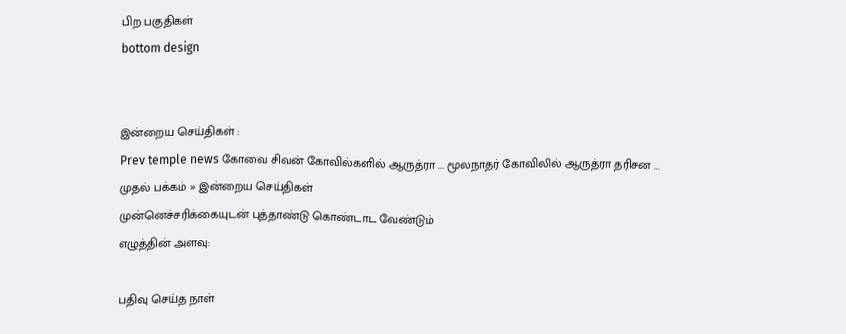பிற பகுதிகள்
bottom design


இன்றைய செய்திகள் :
Prev temple news கோவை சிவன் கோவில்களில் ஆருத்ரா ... மூலநாதர் கோவிலில் ஆருத்ரா தரிசன ...
முதல் பக்கம் » இன்றைய செய்திகள்
முன்னெச்சரிக்கையுடன் புத்தாண்டு கொண்டாட வேண்டும்
எழுத்தின் அளவு:

பதிவு செய்த நாள்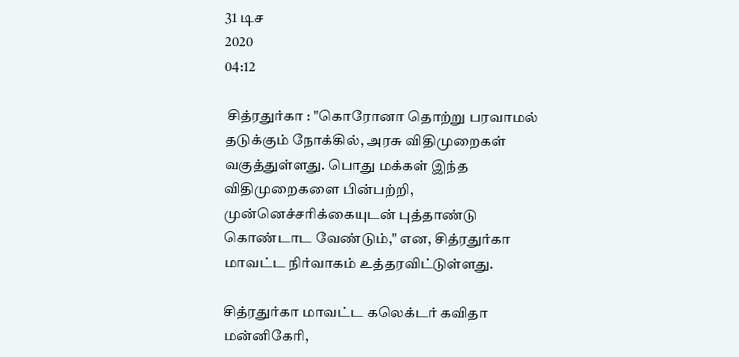31 டிச
2020
04:12

 சித்ரதுர்கா : "கொரோனா தொற்று பரவாமல் தடுக்கும் நோக்கில், அரசு விதிமுறைகள் வகுத்துள்ளது. பொது மக்கள் இந்த விதிமுறைகளை பின்பற்றி, முன்னெச்சரிக்கையுடன் புத்தாண்டு கொண்டாட வேண்டும்," என, சித்ரதுர்கா மாவட்ட நிர்வாகம் உத்தரவிட்டுள்ளது.

சித்ரதுர்கா மாவட்ட கலெக்டர் கவிதா மன்னிகேரி,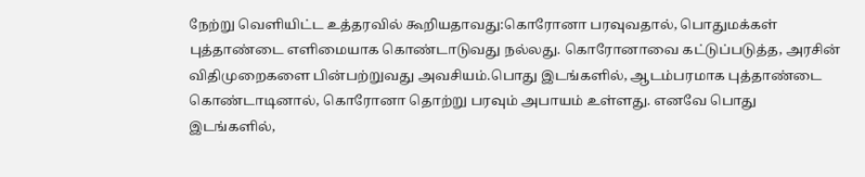நேற்று வெளியிட்ட உத்தரவில் கூறியதாவது:கொரோனா பரவுவதால், பொதுமக்கள் புத்தாண்டை எளிமையாக கொண்டாடுவது நல்லது. கொரோனாவை கட்டுப்படுத்த, அரசின் விதிமுறைகளை பின்பற்றுவது அவசியம்.பொது இடங்களில், ஆடம்பரமாக புத்தாண்டை கொண்டாடினால், கொரோனா தொற்று பரவும் அபாயம் உள்ளது. எனவே பொது இடங்களில்,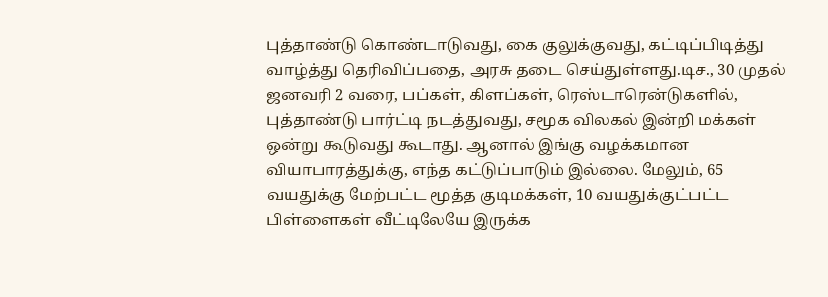புத்தாண்டு கொண்டாடுவது, கை குலுக்குவது, கட்டிப்பிடித்து வாழ்த்து தெரிவிப்பதை, அரசு தடை செய்துள்ளது.டிச., 30 முதல் ஜனவரி 2 வரை, பப்கள், கிளப்கள், ரெஸ்டாரென்டுகளில், புத்தாண்டு பார்ட்டி நடத்துவது, சமூக விலகல் இன்றி மக்கள் ஒன்று கூடுவது கூடாது. ஆனால் இங்கு வழக்கமான வியாபாரத்துக்கு, எந்த கட்டுப்பாடும் இல்லை. மேலும், 65 வயதுக்கு மேற்பட்ட மூத்த குடிமக்கள், 10 வயதுக்குட்பட்ட பிள்ளைகள் வீட்டிலேயே இருக்க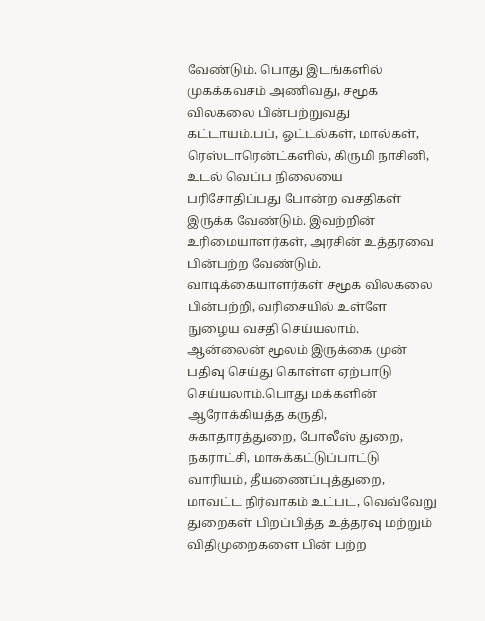வேண்டும். பொது இடங்களில் முகக்கவசம் அணிவது, சமூக விலகலை பின்பற்றுவது கட்டாயம்.பப், ஓட்டல்கள், மால்கள், ரெஸ்டாரென்ட்களில், கிருமி நாசினி, உடல் வெப்ப நிலையை பரிசோதிப்பது போன்ற வசதிகள் இருக்க வேண்டும். இவற்றின் உரிமையாளர்கள், அரசின் உத்தரவை பின்பற்ற வேண்டும். வாடிக்கையாளர்கள் சமூக விலகலை பின்பற்றி, வரிசையில் உள்ளே நுழைய வசதி செய்யலாம். ஆன்லைன் மூலம் இருக்கை முன் பதிவு செய்து கொள்ள ஏற்பாடு செய்யலாம்.பொது மக்களின் ஆரோக்கியத்த கருதி, சுகாதாரத்துறை, போலீஸ் துறை, நகராட்சி, மாசுக்கட்டுப்பாட்டு வாரியம், தீயணைப்புத்துறை, மாவட்ட நிர்வாகம் உட்பட, வெவ்வேறு துறைகள் பிறப்பித்த உத்தரவு மற்றும் விதிமுறைகளை பின் பற்ற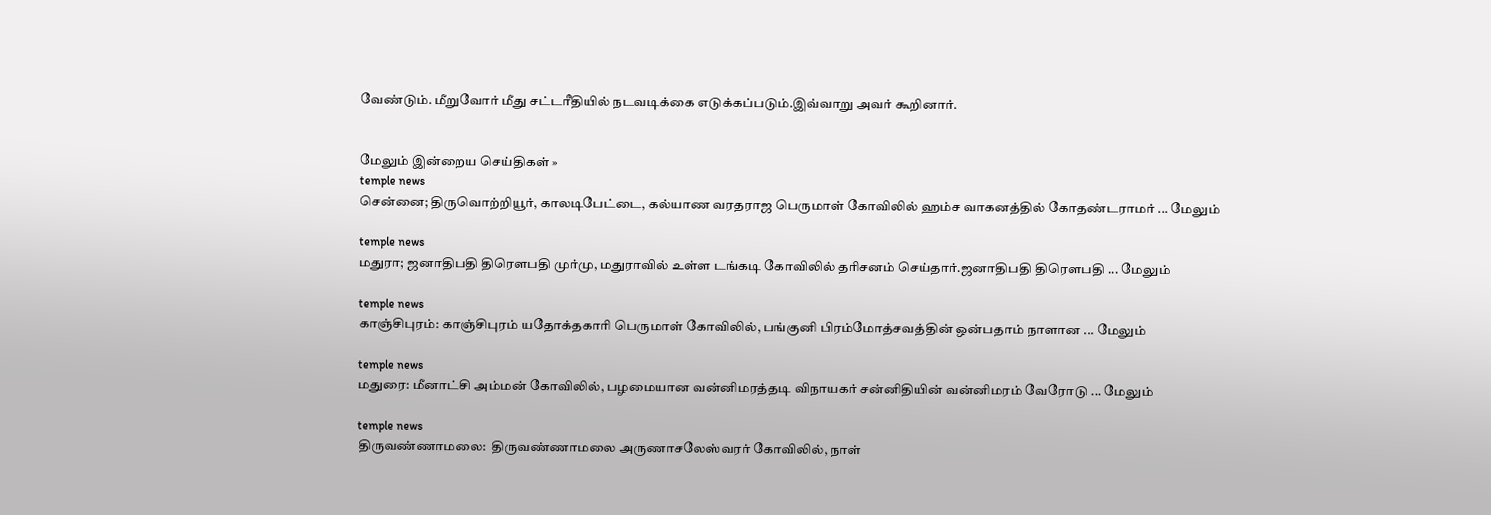வேண்டும். மீறுவோர் மீது சட்டரீதியில் நடவடிக்கை எடுக்கப்படும்.இவ்வாறு அவர் கூறினார்.


மேலும் இன்றைய செய்திகள் »
temple news
சென்னை; திருவொற்றியூர், காலடிபேட்டை, கல்யாண வரதராஜ பெருமாள் கோவிலில் ஹம்ச வாகனத்தில் கோதண்டராமர் ... மேலும்

temple news
மதுரா; ஜனாதிபதி திரௌபதி முர்மு, மதுராவில் உள்ள டங்கடி கோவிலில் தரிசனம் செய்தார்.ஜனாதிபதி திரௌபதி ... மேலும்

temple news
காஞ்சிபுரம்: காஞ்சிபுரம் யதோக்தகாரி பெருமாள் கோவிலில், பங்குனி பிரம்மோத்சவத்தின் ஒன்பதாம் நாளான ... மேலும்

temple news
மதுரை: மீனாட்சி அம்மன் கோவிலில், பழமையான வன்னிமரத்தடி விநாயகர் சன்னிதியின் வன்னிமரம் வேரோடு ... மேலும்

temple news
திருவண்ணாமலை:  திருவண்ணாமலை அருணாசலேஸ்வரர் கோவிலில், நாள்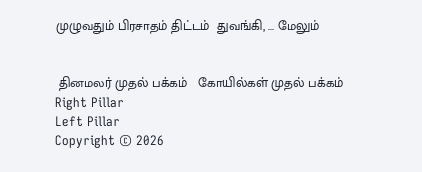முழுவதும் பிரசாதம் திட்டம்  துவங்கி, ... மேலும்


 தினமலர் முதல் பக்கம்   கோயில்கள் முதல் பக்கம்
Right Pillar
Left Pillar
Copyright © 2026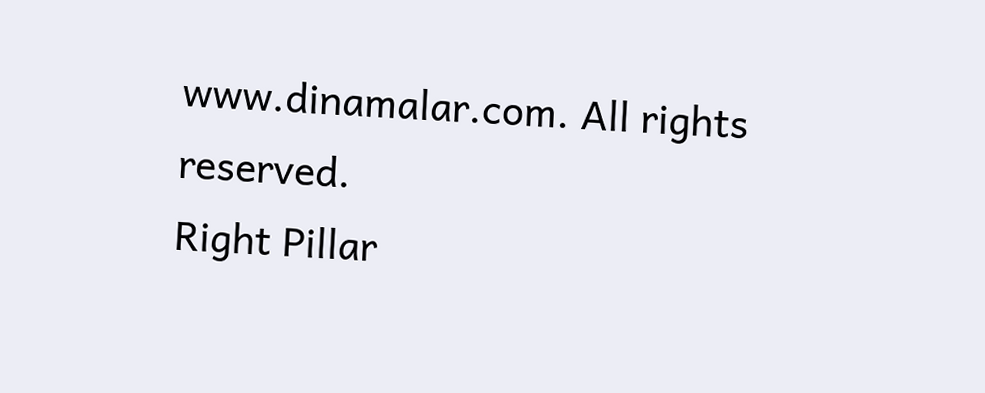www.dinamalar.com. All rights reserved.
Right Pillar